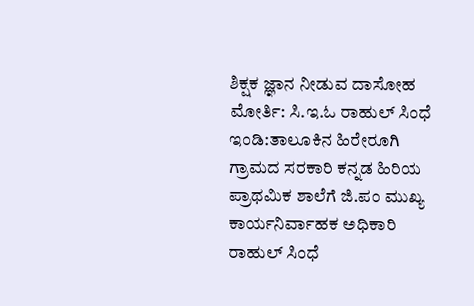ಶಿಕ್ಷಕ ಜ್ಞಾನ ನೀಡುವ ದಾಸೋಹ ಮೋರ್ತಿ: ಸಿ.ಇ.ಓ ರಾಹುಲ್ ಸಿಂಧೆ
ಇಂಡಿ:ತಾಲೂಕಿನ ಹಿರೇರೂಗಿ ಗ್ರಾಮದ ಸರಕಾರಿ ಕನ್ನಡ ಹಿರಿಯ ಪ್ರಾಥಮಿಕ ಶಾಲೆಗೆ ಜಿ.ಪಂ ಮುಖ್ಯ ಕಾರ್ಯನಿರ್ವಾಹಕ ಅಧಿಕಾರಿ ರಾಹುಲ್ ಸಿಂಧೆ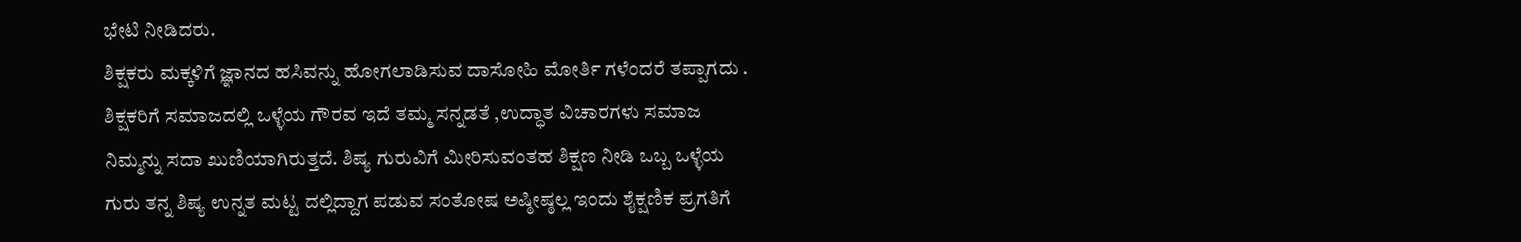ಭೇಟಿ ನೀಡಿದರು.
ಶಿಕ್ಷಕರು ಮಕ್ಕಳಿಗೆ ಜ್ಞಾನದ ಹಸಿವನ್ನು ಹೋಗಲಾಡಿಸುವ ದಾಸೋಹಿ ಮೋರ್ತಿ ಗಳೆಂದರೆ ತಪ್ಪಾಗದು . ಶಿಕ್ಷಕರಿಗೆ ಸಮಾಜದಲ್ಲಿ ಒಳ್ಳೆಯ ಗೌರವ ಇದೆ ತಮ್ಮ ಸನ್ನಡತೆ ,ಉದ್ಧಾತ ವಿಚಾರಗಳು ಸಮಾಜ ನಿಮ್ಮನ್ನು ಸದಾ ಖುಣಿಯಾಗಿರುತ್ತದೆ. ಶಿಷ್ಯ ಗುರುವಿಗೆ ಮೀರಿಸುವಂತಹ ಶಿಕ್ಷಣ ನೀಡಿ ಒಬ್ಬ ಒಳ್ಳೆಯ ಗುರು ತನ್ನ ಶಿಷ್ಯ ಉನ್ನತ ಮಟ್ಟ ದಲ್ಲಿದ್ದಾಗ ಪಡುವ ಸಂತೋಷ ಅಷ್ಠೀಷ್ಠಲ್ಲ ಇಂದು ಶೈಕ್ಷಣಿಕ ಪ್ರಗತಿಗೆ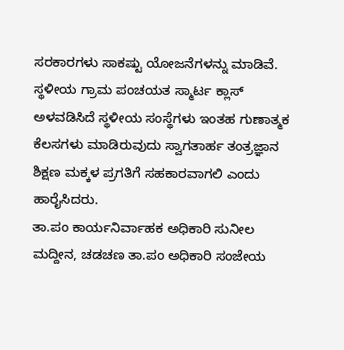ಸರಕಾರಗಳು ಸಾಕಷ್ಟು ಯೋಜನೆಗಳನ್ನು ಮಾಡಿವೆ.
ಸ್ಥಳೀಯ ಗ್ರಾಮ ಪಂಚಯತ ಸ್ಮಾರ್ಟ ಕ್ಲಾಸ್ ಅಳವಡಿಸಿದೆ ಸ್ಥಳೀಯ ಸಂಸ್ಥೆಗಳು ಇಂತಹ ಗುಣಾತ್ಮಕ ಕೆಲಸಗಳು ಮಾಡಿರುವುದು ಸ್ವಾಗತಾರ್ಹ ತಂತ್ರಜ್ಞಾನ ಶಿಕ್ಷಣ ಮಕ್ಕಳ ಪ್ರಗತಿಗೆ ಸಹಕಾರವಾಗಲಿ ಎಂದು ಹಾರೈಸಿದರು.
ತಾ.ಪಂ ಕಾರ್ಯನಿರ್ವಾಹಕ ಅಧಿಕಾರಿ ಸುನೀಲ ಮದ್ದೀನ, ಚಡಚಣ ತಾ.ಪಂ ಅಧಿಕಾರಿ ಸಂಜೇಯ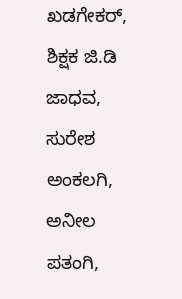ಖಡಗೇಕರ್, ಶಿಕ್ಷಕ ಜಿ.ಡಿ ಜಾಧವ, ಸುರೇಶ ಅಂಕಲಗಿ, ಅನೀಲ ಪತಂಗಿ,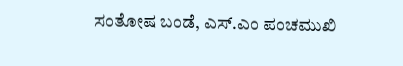ಸಂತೋಷ ಬಂಡೆ, ಎಸ್.ಎಂ ಪಂಚಮುಖಿ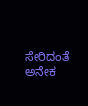ಸೇರಿದಂತೆ ಅನೇಕ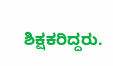ಶಿಕ್ಷಕರಿದ್ದರು.